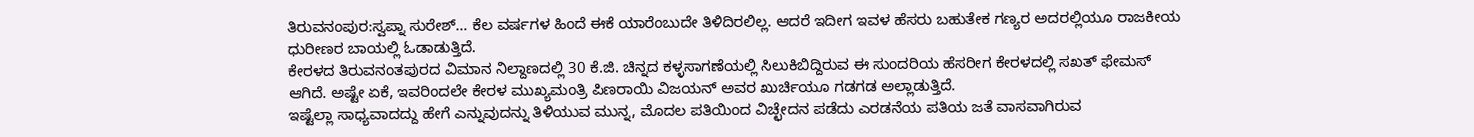ತಿರುವನಂಪುರ:ಸ್ವಪ್ನಾ ಸುರೇಶ್‌… ಕೆಲ ವರ್ಷಗಳ ಹಿಂದೆ ಈಕೆ ಯಾರೆಂಬುದೇ ತಿಳಿದಿರಲಿಲ್ಲ. ಆದರೆ ಇದೀಗ ಇವಳ ಹೆಸರು ಬಹುತೇಕ ಗಣ್ಯರ ಅದರಲ್ಲಿಯೂ ರಾಜಕೀಯ ಧುರೀಣರ ಬಾಯಲ್ಲಿ ಓಡಾಡುತ್ತಿದೆ.
ಕೇರಳದ ತಿರುವನಂತಪುರದ ವಿಮಾನ ನಿಲ್ದಾಣದಲ್ಲಿ 30 ಕೆ.ಜಿ. ಚಿನ್ನದ ಕಳ್ಳಸಾಗಣೆಯಲ್ಲಿ ಸಿಲುಕಿಬಿದ್ದಿರುವ ಈ ಸುಂದರಿಯ ಹೆಸರೀಗ ಕೇರಳದಲ್ಲಿ ಸಖತ್‌ ಫೇಮಸ್‌ ಆಗಿದೆ. ಅಷ್ಟೇ ಏಕೆ, ಇವರಿಂದಲೇ ಕೇರಳ ಮುಖ್ಯಮಂತ್ರಿ ಪಿಣರಾಯಿ ವಿಜಯನ್‌ ಅವರ ಖುರ್ಚಿಯೂ ಗಡಗಡ ಅಲ್ಲಾಡುತ್ತಿದೆ.
ಇಷ್ಟೆಲ್ಲಾ ಸಾಧ್ಯವಾದದ್ದು ಹೇಗೆ ಎನ್ನುವುದನ್ನು ತಿಳಿಯುವ ಮುನ್ನ, ಮೊದಲ ಪತಿಯಿಂದ ವಿಚ್ಛೇದನ ಪಡೆದು ಎರಡನೆಯ ಪತಿಯ ಜತೆ ವಾಸವಾಗಿರುವ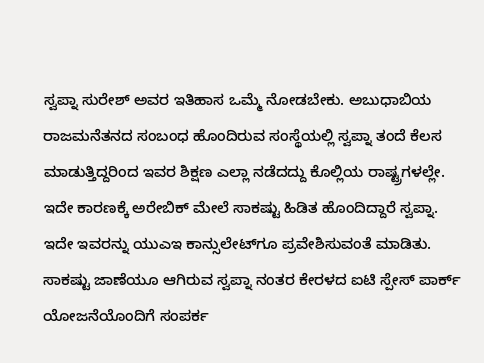ಸ್ವಪ್ನಾ ಸುರೇಶ್‌ ಅವರ ಇತಿಹಾಸ ಒಮ್ಮೆ ನೋಡಬೇಕು. ಅಬುಧಾಬಿಯ ರಾಜಮನೆತನದ ಸಂಬಂಧ ಹೊಂದಿರುವ ಸಂಸ್ಥೆಯಲ್ಲಿ ಸ್ವಪ್ನಾ ತಂದೆ ಕೆಲಸ ಮಾಡುತ್ತಿದ್ದರಿಂದ ಇವರ ಶಿಕ್ಷಣ ಎಲ್ಲಾ ನಡೆದದ್ದು ಕೊಲ್ಲಿಯ ರಾಷ್ಟ್ರಗಳಲ್ಲೇ. ಇದೇ ಕಾರಣಕ್ಕೆ ಅರೇಬಿಕ್ ಮೇಲೆ ಸಾಕಷ್ಟು ಹಿಡಿತ ಹೊಂದಿದ್ದಾರೆ ಸ್ವಪ್ನಾ. ಇದೇ ಇವರನ್ನು ಯುಎಇ ಕಾನ್ಸುಲೇಟ್‌ಗೂ ಪ್ರವೇಶಿಸುವಂತೆ ಮಾಡಿತು.
ಸಾಕಷ್ಟು ಜಾಣೆಯೂ ಆಗಿರುವ ಸ್ವಪ್ನಾ ನಂತರ ಕೇರಳದ ಐಟಿ ಸ್ಪೇಸ್ ಪಾರ್ಕ್ ಯೋಜನೆಯೊಂದಿಗೆ ಸಂಪರ್ಕ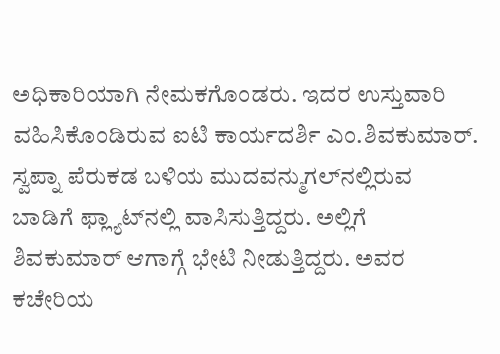ಅಧಿಕಾರಿಯಾಗಿ ನೇಮಕಗೊಂಡರು. ಇದರ ಉಸ್ತುವಾರಿ ವಹಿಸಿಕೊಂಡಿರುವ ಐಟಿ ಕಾರ್ಯದರ್ಶಿ ಎಂ.ಶಿವಕುಮಾರ್. ಸ್ವಪ್ನಾ ಪೆರುಕಡ ಬಳಿಯ ಮುದವನ್ಮುಗಲ್‌ನಲ್ಲಿರುವ ಬಾಡಿಗೆ ಫ್ಲ್ಯಾಟ್‌ನಲ್ಲಿ ವಾಸಿಸುತ್ತಿದ್ದರು. ಅಲ್ಲಿಗೆ ಶಿವಕುಮಾರ್ ಆಗಾಗ್ಗೆ ಭೇಟಿ ನೀಡುತ್ತಿದ್ದರು. ಅವರ ಕಚೇರಿಯ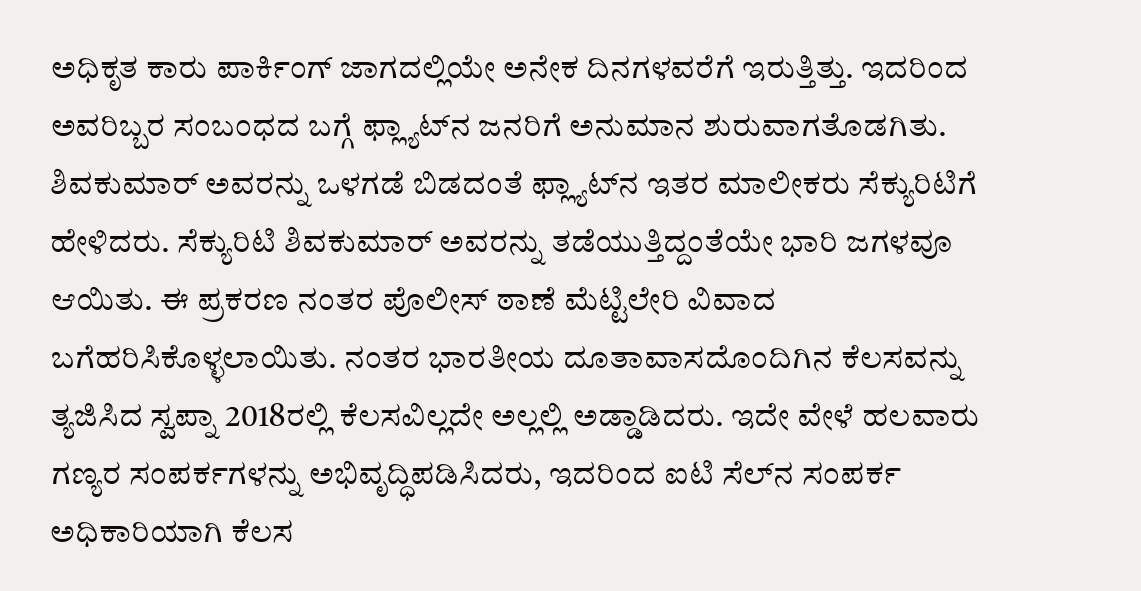ಅಧಿಕೃತ ಕಾರು ಪಾರ್ಕಿಂಗ್‌ ಜಾಗದಲ್ಲಿಯೇ ಅನೇಕ ದಿನಗಳವರೆಗೆ ಇರುತ್ತಿತ್ತು. ಇದರಿಂದ ಅವರಿಬ್ಬರ ಸಂಬಂಧದ ಬಗ್ಗೆ ಫ್ಲ್ಯಾಟ್‌ನ ಜನರಿಗೆ ಅನುಮಾನ ಶುರುವಾಗತೊಡಗಿತು.
ಶಿವಕುಮಾರ್‌ ಅವರನ್ನು ಒಳಗಡೆ ಬಿಡದಂತೆ ಫ್ಲ್ಯಾಟ್‌ನ ಇತರ ಮಾಲೀಕರು ಸೆಕ್ಯುರಿಟಿಗೆ ಹೇಳಿದರು. ಸೆಕ್ಯುರಿಟಿ ಶಿವಕುಮಾರ್‌ ಅವರನ್ನು ತಡೆಯುತ್ತಿದ್ದಂತೆಯೇ ಭಾರಿ ಜಗಳವೂ ಆಯಿತು. ಈ ಪ್ರಕರಣ ನಂತರ ಪೊಲೀಸ್‌ ಠಾಣೆ ಮೆಟ್ಟಿಲೇರಿ ವಿವಾದ ಬಗೆಹರಿಸಿಕೊಳ್ಳಲಾಯಿತು. ನಂತರ ಭಾರತೀಯ ದೂತಾವಾಸದೊಂದಿಗಿನ ಕೆಲಸವನ್ನು ತ್ಯಜಿಸಿದ ಸ್ವಪ್ನಾ 2018ರಲ್ಲಿ ಕೆಲಸವಿಲ್ಲದೇ ಅಲ್ಲಲ್ಲಿ ಅಡ್ಡಾಡಿದರು. ಇದೇ ವೇಳೆ ಹಲವಾರು ಗಣ್ಯರ ಸಂಪರ್ಕಗಳನ್ನು ಅಭಿವೃದ್ಧಿಪಡಿಸಿದರು, ಇದರಿಂದ ಐಟಿ ಸೆಲ್‌ನ ಸಂಪರ್ಕ ಅಧಿಕಾರಿಯಾಗಿ ಕೆಲಸ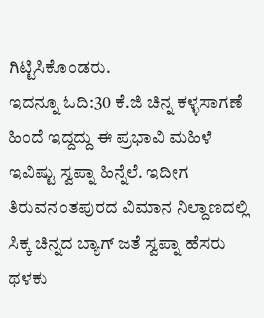ಗಿಟ್ಟಿಸಿಕೊಂಡರು.
ಇದನ್ನೂ ಓದಿ:30 ಕೆ.ಜಿ ಚಿನ್ನ ಕಳ್ಳಸಾಗಣೆ ಹಿಂದೆ ಇದ್ದದ್ದು ಈ ಪ್ರಭಾವಿ ಮಹಿಳೆ
ಇವಿಷ್ಟು ಸ್ವಪ್ನಾ ಹಿನ್ನೆಲೆ. ಇದೀಗ ತಿರುವನಂತಪುರದ ವಿಮಾನ ನಿಲ್ದಾಣದಲ್ಲಿ ಸಿಕ್ಕ ಚಿನ್ನದ ಬ್ಯಾಗ್‌ ಜತೆ ಸ್ವಪ್ನಾ ಹೆಸರು ಥಳಕು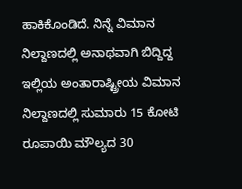ಹಾಕಿಕೊಂಡಿದೆ. ನಿನ್ನೆ ವಿಮಾನ ನಿಲ್ದಾಣದಲ್ಲಿ ಅನಾಥವಾಗಿ ಬಿದ್ದಿದ್ದ ಇಲ್ಲಿಯ ಅಂತಾರಾಷ್ಟ್ರೀಯ ವಿಮಾನ ನಿಲ್ದಾಣದಲ್ಲಿ ಸುಮಾರು 15 ಕೋಟಿ ರೂಪಾಯಿ ಮೌಲ್ಯದ 30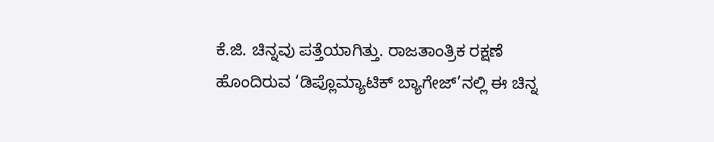ಕೆ.ಜಿ. ಚಿನ್ನವು ಪತ್ತೆಯಾಗಿತ್ತು. ರಾಜತಾಂತ್ರಿಕ ರಕ್ಷಣೆ ಹೊಂದಿರುವ ‘ಡಿಪ್ಲೊಮ್ಯಾಟಿಕ್‌ ಬ್ಯಾಗೇಜ್‌’ನಲ್ಲಿ ಈ ಚಿನ್ನ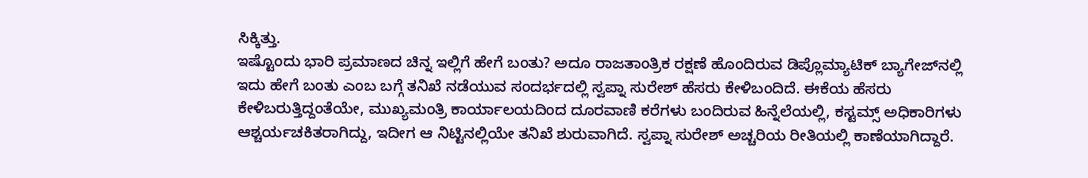ಸಿಕ್ಕಿತ್ತು.
ಇಷ್ಟೊಂದು ಭಾರಿ ಪ್ರಮಾಣದ ಚಿನ್ನ ಇಲ್ಲಿಗೆ ಹೇಗೆ ಬಂತು? ಅದೂ ರಾಜತಾಂತ್ರಿಕ ರಕ್ಷಣೆ ಹೊಂದಿರುವ ಡಿಪ್ಲೊಮ್ಯಾಟಿಕ್‌ ಬ್ಯಾಗೇಜ್‌ನಲ್ಲಿ ಇದು ಹೇಗೆ ಬಂತು ಎಂಬ ಬಗ್ಗೆ ತನಿಖೆ ನಡೆಯುವ ಸಂದರ್ಭದಲ್ಲಿ ಸ್ವಪ್ನಾ ಸುರೇಶ್‌ ಹೆಸರು ಕೇಳಿಬಂದಿದೆ. ಈಕೆಯ ಹೆಸರು ಕೇಳಿಬರುತ್ತಿದ್ದಂತೆಯೇ, ಮುಖ್ಯಮಂತ್ರಿ ಕಾರ್ಯಾಲಯದಿಂದ ದೂರವಾಣಿ ಕರೆಗಳು ಬಂದಿರುವ ಹಿನ್ನೆಲೆಯಲ್ಲಿ, ಕಸ್ಟಮ್ಸ್‌ ಅಧಿಕಾರಿಗಳು ಆಶ್ಚರ್ಯಚಕಿತರಾಗಿದ್ದು, ಇದೀಗ ಆ ನಿಟ್ಟಿನಲ್ಲಿಯೇ ತನಿಖೆ ಶುರುವಾಗಿದೆ. ಸ್ವಪ್ನಾ ಸುರೇಶ್ ಅಚ್ಚರಿಯ ರೀತಿಯಲ್ಲಿ ಕಾಣೆಯಾಗಿದ್ದಾರೆ.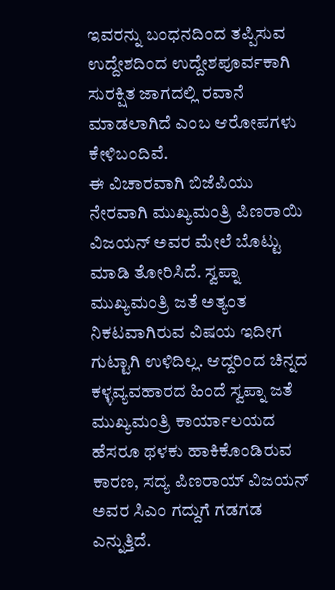ಇವರನ್ನು ಬಂಧನದಿಂದ ತಪ್ಪಿಸುವ ಉದ್ದೇಶದಿಂದ ಉದ್ದೇಶಪೂರ್ವಕಾಗಿ ಸುರಕ್ಷಿತ ಜಾಗದಲ್ಲಿ ರವಾನೆ ಮಾಡಲಾಗಿದೆ ಎಂಬ ಆರೋಪಗಳು ಕೇಳಿಬಂದಿವೆ.
ಈ ವಿಚಾರವಾಗಿ ಬಿಜೆಪಿಯು ನೇರವಾಗಿ ಮುಖ್ಯಮಂತ್ರಿ ಪಿಣರಾಯಿ ವಿಜಯನ್‌ ಅವರ ಮೇಲೆ ಬೊಟ್ಟು ಮಾಡಿ ತೋರಿಸಿದೆ. ಸ್ವಪ್ನಾ ಮುಖ್ಯಮಂತ್ರಿ ಜತೆ ಅತ್ಯಂತ ನಿಕಟವಾಗಿರುವ ವಿಷಯ ಇದೀಗ ಗುಟ್ಟಾಗಿ ಉಳಿದಿಲ್ಲ. ಆದ್ದರಿಂದ ಚಿನ್ನದ ಕಳ್ಳವ್ಯವಹಾರದ ಹಿಂದೆ ಸ್ವಪ್ನಾ ಜತೆ ಮುಖ್ಯಮಂತ್ರಿ ಕಾರ್ಯಾಲಯದ ಹೆಸರೂ ಥಳಕು ಹಾಕಿಕೊಂಡಿರುವ ಕಾರಣ, ಸದ್ಯ ಪಿಣರಾಯ್‌ ವಿಜಯನ್‌ ಅವರ ಸಿಎಂ ಗದ್ದುಗೆ ಗಡಗಡ ಎನ್ನುತ್ತಿದೆ.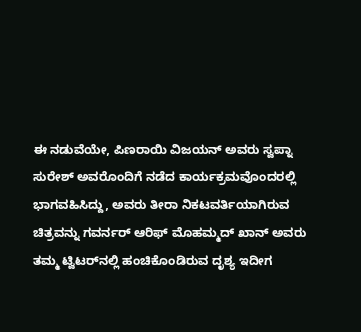ಈ ನಡುವೆಯೇ, ಪಿಣರಾಯಿ ವಿಜಯನ್ ಅವರು ಸ್ವಪ್ನಾ ಸುರೇಶ್ ಅವರೊಂದಿಗೆ ನಡೆದ ಕಾರ್ಯಕ್ರಮವೊಂದರಲ್ಲಿ ಭಾಗವಹಿಸಿದ್ದು, ಅವರು ತೀರಾ ನಿಕಟವರ್ತಿಯಾಗಿರುವ ಚಿತ್ರವನ್ನು ಗವರ್ನರ್ ಆರಿಫ್ ಮೊಹಮ್ಮದ್ ಖಾನ್ ಅವರು ತಮ್ಮ ಟ್ವಿಟರ್‌ನಲ್ಲಿ ಹಂಚಿಕೊಂಡಿರುವ ದೃಶ್ಯ ಇದೀಗ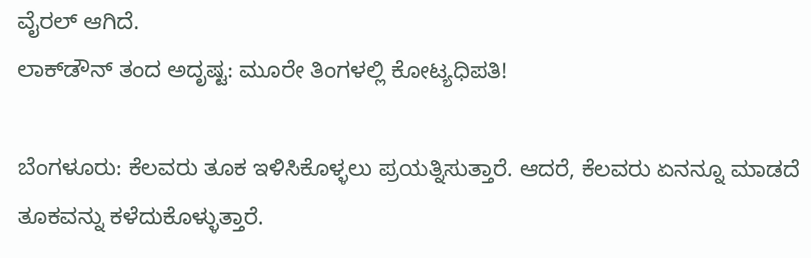ವೈರಲ್‌ ಆಗಿದೆ.
ಲಾಕ್‌ಡೌನ್‌ ತಂದ ಅದೃಷ್ಟ: ಮೂರೇ ತಿಂಗಳಲ್ಲಿ ಕೋಟ್ಯಧಿಪತಿ!

ಬೆಂಗಳೂರು: ಕೆಲವರು ತೂಕ ಇಳಿಸಿಕೊಳ್ಳಲು ಪ್ರಯತ್ನಿಸುತ್ತಾರೆ. ಆದರೆ, ಕೆಲವರು ಏನನ್ನೂ ಮಾಡದೆ ತೂಕವನ್ನು ಕಳೆದುಕೊಳ್ಳುತ್ತಾರೆ.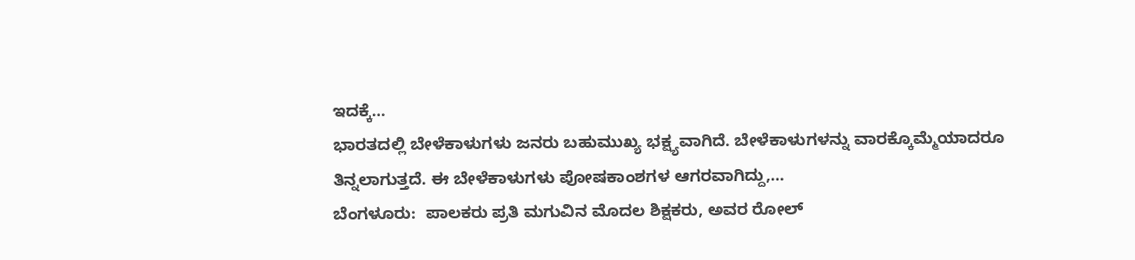ಇದಕ್ಕೆ…
ಭಾರತದಲ್ಲಿ ಬೇಳೆಕಾಳುಗಳು ಜನರು ಬಹುಮುಖ್ಯ ಭಕ್ಷ್ಯವಾಗಿದೆ. ಬೇಳೆಕಾಳುಗಳನ್ನು ವಾರಕ್ಕೊಮ್ಮೆಯಾದರೂ ತಿನ್ನಲಾಗುತ್ತದೆ. ಈ ಬೇಳೆಕಾಳುಗಳು ಪೋಷಕಾಂಶಗಳ ಆಗರವಾಗಿದ್ದು,…
ಬೆಂಗಳೂರು:  ಪಾಲಕರು ಪ್ರತಿ ಮಗುವಿನ ಮೊದಲ ಶಿಕ್ಷಕರು, ಅವರ ರೋಲ್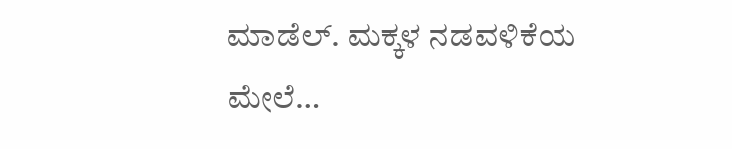ಮಾಡೆಲ್. ಮಕ್ಕಳ ನಡವಳಿಕೆಯ ಮೇಲೆ…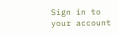Sign in to your account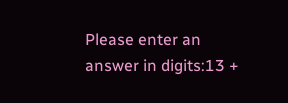Please enter an answer in digits:13 +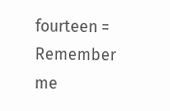fourteen =
Remember me